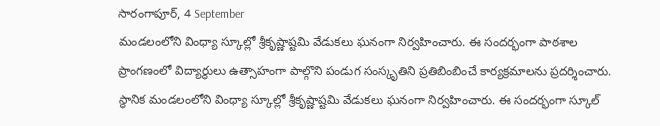సారంగాపూర్, 4 September
మండలంలోని వింధ్యా స్కూల్లో శ్రీకృష్ణాష్టమి వేడుకలు ఘనంగా నిర్వహించారు. ఈ సందర్భంగా పాఠశాల ప్రాంగణంలో విద్యార్థులు ఉత్సాహంగా పాల్గొని పండుగ సంస్కృతిని ప్రతిబింబించే కార్యక్రమాలను ప్రదర్శించారు.
స్థానిక మండలంలోని వింధ్యా స్కూల్లో శ్రీకృష్ణాష్టమి వేడుకలు ఘనంగా నిర్వహించారు. ఈ సందర్భంగా స్కూల్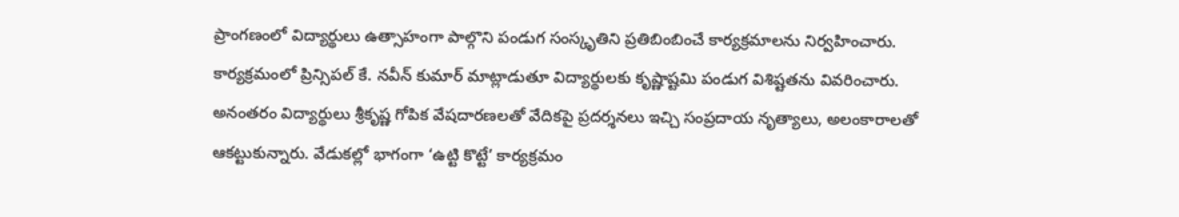ప్రాంగణంలో విద్యార్థులు ఉత్సాహంగా పాల్గొని పండుగ సంస్కృతిని ప్రతిబింబించే కార్యక్రమాలను నిర్వహించారు. కార్యక్రమంలో ప్రిన్సిపల్ కే. నవీన్ కుమార్ మాట్లాడుతూ విద్యార్థులకు కృష్ణాష్టమి పండుగ విశిష్టతను వివరించారు. అనంతరం విద్యార్థులు శ్రీకృష్ణ గోపిక వేషదారణలతో వేదికపై ప్రదర్శనలు ఇచ్చి సంప్రదాయ నృత్యాలు, అలంకారాలతో ఆకట్టుకున్నారు. వేడుకల్లో భాగంగా ‘ఉట్టి కొట్టే’ కార్యక్రమం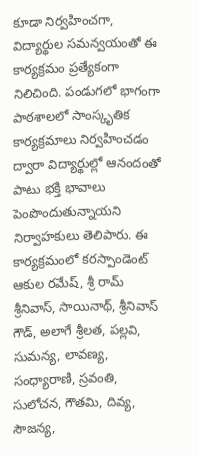కూడా నిర్వహించగా, విద్యార్థుల సమన్వయంతో ఈ కార్యక్రమం ప్రత్యేకంగా నిలిచింది. పండుగలో భాగంగా పాఠశాలలో సాంస్కృతిక కార్యక్రమాలు నిర్వహించడం ద్వారా విద్యార్థుల్లో ఆనందంతో పాటు భక్తి భావాలు పెంపొందుతున్నాయని నిర్వాహకులు తెలిపారు. ఈ కార్యక్రమంలో కరస్పాండెంట్ ఆకుల రమేష్, శ్రీ రామ్ శ్రీనివాస్, సాయినాథ్, శ్రీనివాస్ గౌడ్, అలాగే శ్రీలత, పల్లవి, సుమన్య, లావణ్య, సంధ్యారాణి, స్రవంతి, సులోచన, గౌతమి, దివ్య, సౌజన్య,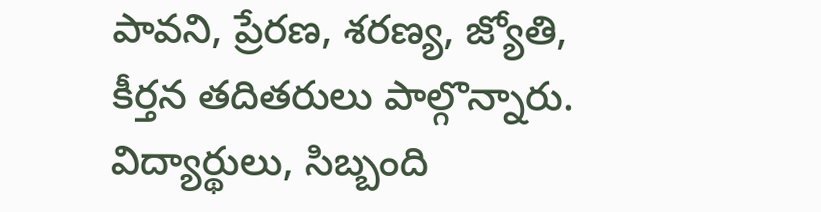పావని, ప్రేరణ, శరణ్య, జ్యోతి, కీర్తన తదితరులు పాల్గొన్నారు. విద్యార్థులు, సిబ్బంది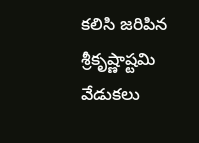కలిసి జరిపిన శ్రీకృష్ణాష్టమి వేడుకలు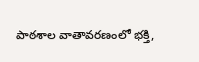పాఠశాల వాతావరణంలో భక్తి,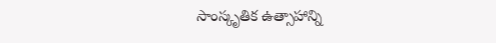సాంస్కృతిక ఉత్సాహాన్ని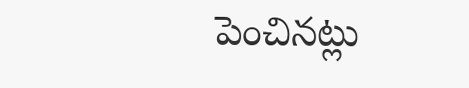పెంచినట్లు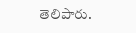తెలిపారు.